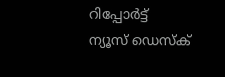റിപ്പോര്‍ട്ട്
ന്യൂസ് ഡെസ്ക്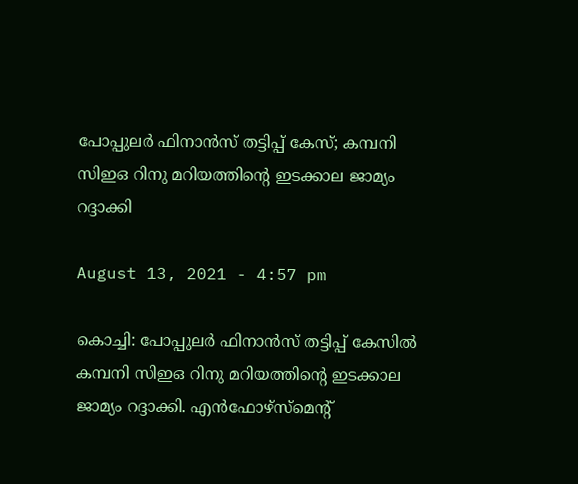പോപ്പുലര്‍ ഫിനാന്‍സ് തട്ടിപ്പ് കേസ്; കമ്പനി സിഇഒ റിനു മറിയത്തിന്റെ ഇടക്കാല ജാമ്യം റദ്ദാക്കി

August 13, 2021 - 4:57 pm

കൊച്ചി: പോപ്പുലര്‍ ഫിനാന്‍സ് തട്ടിപ്പ് കേസില്‍ കമ്പനി സിഇഒ റിനു മറിയത്തിന്റെ ഇടക്കാല ജാമ്യം റദ്ദാക്കി. എന്‍ഫോഴ്‌സ്‌മെന്റ്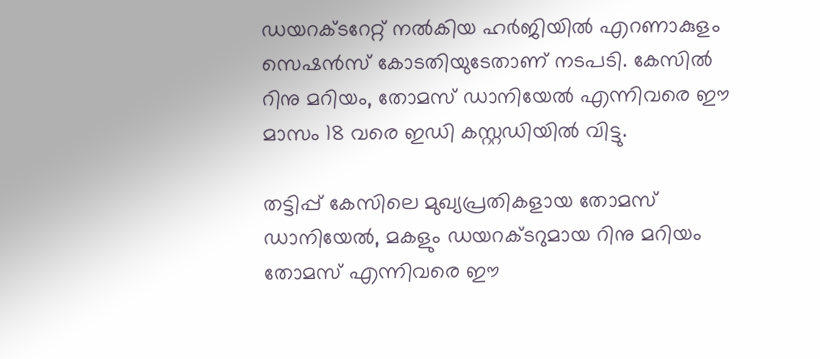ഡയറക്ടറേറ്റ് നല്‍കിയ ഹര്‍ജിയില്‍ എറണാകുളം സെഷന്‍സ് കോടതിയുടേതാണ് നടപടി. കേസില്‍ റിനു മറിയം, തോമസ് ഡാനിയേല്‍ എന്നിവരെ ഈ മാസം 18 വരെ ഇഡി കസ്റ്റഡിയില്‍ വിട്ടു.

തട്ടിപ്പ് കേസിലെ മുഖ്യപ്രതികളായ തോമസ് ഡാനിയേല്‍, മകളും ഡയറക്ടറുമായ റിനു മറിയം തോമസ് എന്നിവരെ ഈ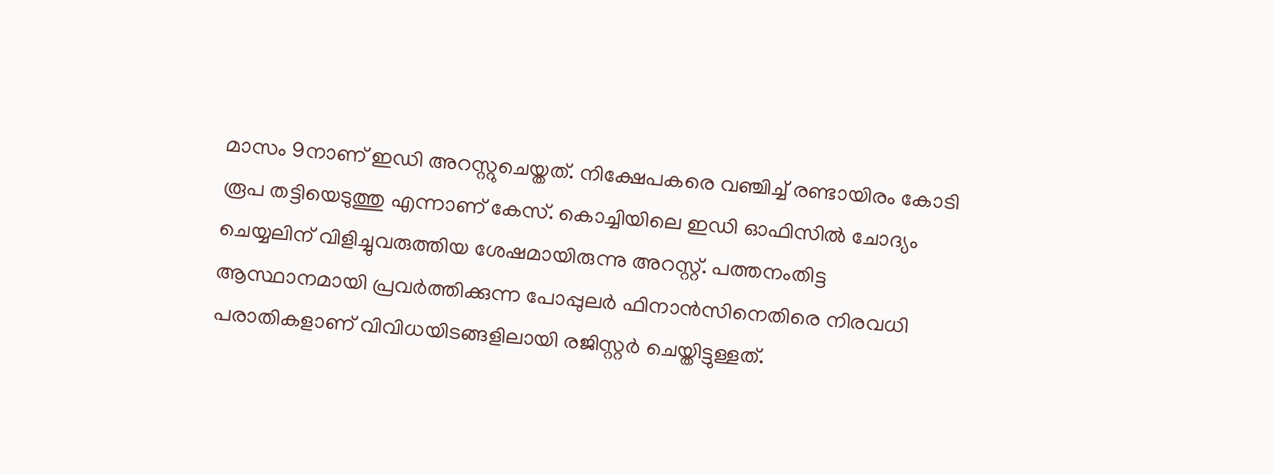മാസം 9നാണ് ഇഡി അറസ്റ്റുചെയ്തത്. നിക്ഷേപകരെ വഞ്ചിച്ച് രണ്ടായിരം കോടി രൂപ തട്ടിയെടുത്തു എന്നാണ് കേസ്. കൊച്ചിയിലെ ഇഡി ഓഫിസില്‍ ചോദ്യം ചെയ്യലിന് വിളിച്ചുവരുത്തിയ ശേഷമായിരുന്നു അറസ്റ്റ്. പത്തനംതിട്ട ആസ്ഥാനമായി പ്രവര്‍ത്തിക്കുന്ന പോപ്പുലര്‍ ഫിനാന്‍സിനെതിരെ നിരവധി പരാതികളാണ് വിവിധയിടങ്ങളിലായി രജിസ്റ്റര്‍ ചെയ്തിട്ടുള്ളത്.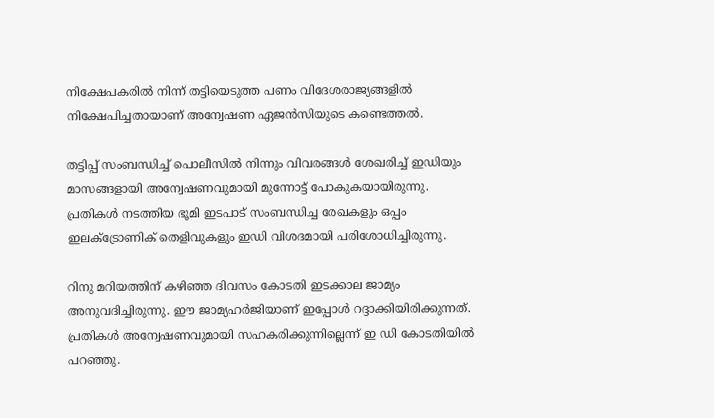നിക്ഷേപകരില്‍ നിന്ന് തട്ടിയെടുത്ത പണം വിദേശരാജ്യങ്ങളില്‍ നിക്ഷേപിച്ചതായാണ് അന്വേഷണ ഏജന്‍സിയുടെ കണ്ടെത്തല്‍.

തട്ടിപ്പ് സംബന്ധിച്ച് പൊലീസില്‍ നിന്നും വിവരങ്ങള്‍ ശേഖരിച്ച് ഇഡിയും മാസങ്ങളായി അന്വേഷണവുമായി മുന്നോട്ട് പോകുകയായിരുന്നു. പ്രതികള്‍ നടത്തിയ ഭൂമി ഇടപാട് സംബന്ധിച്ച രേഖകളും ഒപ്പം ഇലക്ട്രോണിക് തെളിവുകളും ഇഡി വിശദമായി പരിശോധിച്ചിരുന്നു.

റിനു മറിയത്തിന് കഴിഞ്ഞ ദിവസം കോടതി ഇടക്കാല ജാമ്യം അനുവദിച്ചിരുന്നു. ഈ ജാമ്യഹര്‍ജിയാണ് ഇപ്പോള്‍ റദ്ദാക്കിയിരിക്കുന്നത്. പ്രതികള്‍ അന്വേഷണവുമായി സഹകരിക്കുന്നില്ലെന്ന് ഇ ഡി കോടതിയില്‍ പറഞ്ഞു.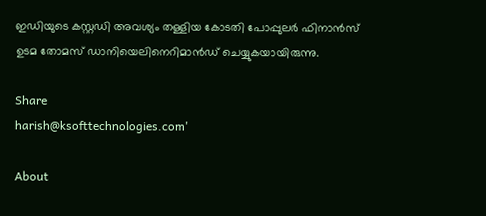ഇഡിയുടെ കസ്റ്റഡി അവശ്യം തള്ളിയ കോടതി പോപ്പുലര്‍ ഫിനാന്‍സ് ഉടമ തോമസ് ഡാനിയെലിനെറിമാന്‍ഡ് ചെയ്യുകയായിരുന്നു.

Share
harish@ksofttechnologies.com'

About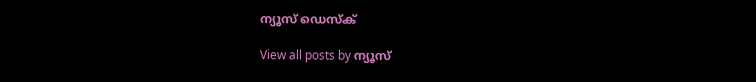ന്യൂസ് ഡെസ്ക്

View all posts by ന്യൂസ്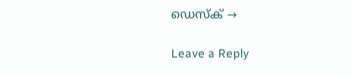ഡെസ്ക് →

Leave a Reply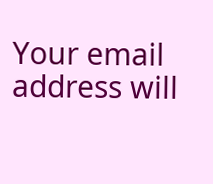Your email address will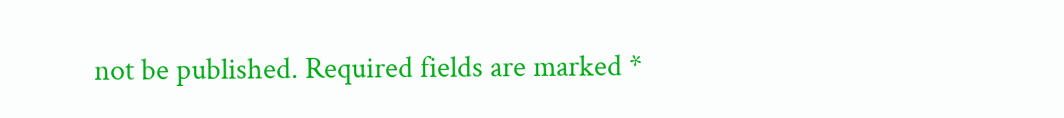not be published. Required fields are marked *